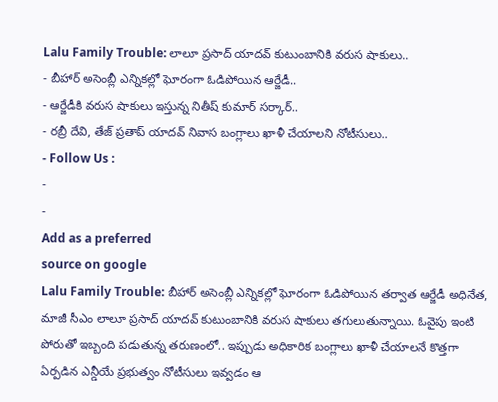Lalu Family Trouble: లాలూ ప్రసాద్ యాదవ్ కుటుంబానికి వరుస షాకులు..
- బీహార్ అసెంబ్లీ ఎన్నికల్లో ఘోరంగా ఓడిపోయిన ఆర్జేడీ..
- ఆర్జేడీకి వరుస షాకులు ఇస్తున్న నితీష్ కుమార్ సర్కార్..
- రబ్రీ దేవి, తేజ్ ప్రతాప్ యాదవ్ నివాస బంగ్లాలు ఖాళీ చేయాలని నోటీసులు..
- Follow Us :
-
-
Add as a preferred
source on google
Lalu Family Trouble: బీహార్ అసెంబ్లీ ఎన్నికల్లో ఘోరంగా ఓడిపోయిన తర్వాత ఆర్జేడీ అధినేత, మాజీ సీఎం లాలూ ప్రసాద్ యాదవ్ కుటుంబానికి వరుస షాకులు తగులుతున్నాయి. ఓవైపు ఇంటి పోరుతో ఇబ్బంది పడుతున్న తరుణంలో.. ఇప్పుడు అధికారిక బంగ్లాలు ఖాళీ చేయాలనే కొత్తగా ఏర్పడిన ఎన్డీయే ప్రభుత్వం నోటీసులు ఇవ్వడం ఆ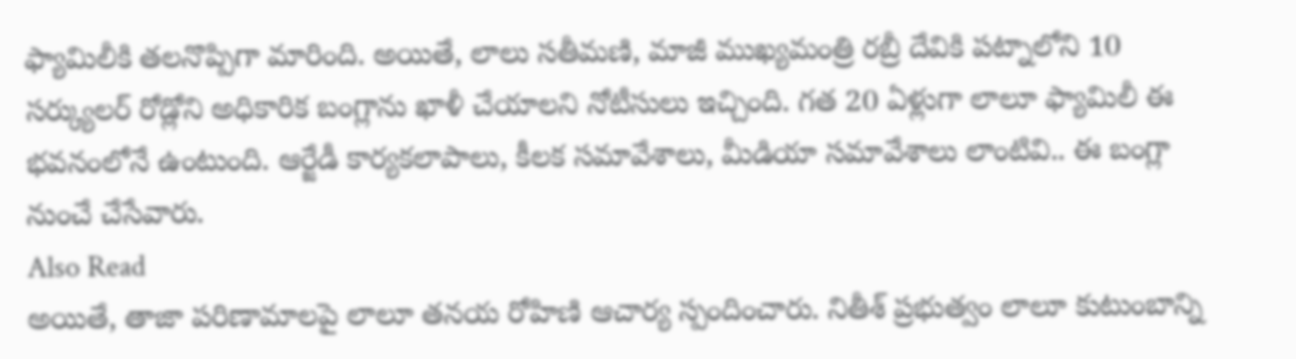ఫ్యామిలీకి తలనొప్పిగా మారింది. అయితే, లాలు సతీమణి, మాజీ ముఖ్యమంత్రి రబ్రీ దేవికి పట్నాలోని 10 సర్క్యులర్ రోడ్లోని అధికారిక బంగ్లాను ఖాళీ చేయాలని నోటీసులు ఇచ్చింది. గత 20 ఏళ్లుగా లాలూ ఫ్యామిలీ ఈ భవనంలోనే ఉంటుంది. ఆర్జేడీ కార్యకలాపాలు, కీలక సమావేశాలు, మీడియా సమావేశాలు లాంటివి.. ఈ బంగ్లా నుంచే చేసేవారు.
Also Read
అయితే, తాజా పరిణామాలపై లాలూ తనయ రోహిణి ఆచార్య స్పందించారు. నితీశ్ ప్రభుత్వం లాలూ కుటుంబాన్ని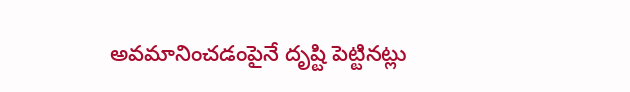అవమానించడంపైనే దృష్టి పెట్టినట్లు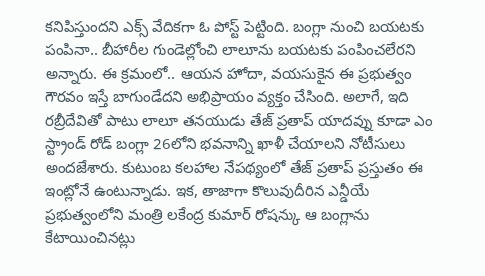కనిపిస్తుందని ఎక్స్ వేదికగా ఓ పోస్ట్ పెట్టింది. బంగ్లా నుంచి బయటకు పంపినా.. బీహారీల గుండెల్లోంచి లాలూను బయటకు పంపించలేరని అన్నారు. ఈ క్రమంలో.. ఆయన హోదా, వయసుకైన ఈ ప్రభుత్వం గౌరవం ఇస్తే బాగుండేదని అభిప్రాయం వ్యక్తం చేసింది. అలాగే, ఇది రబ్రీదేవితో పాటు లాలూ తనయుడు తేజ్ ప్రతాప్ యాదవ్ను కూడా ఎం స్ట్రాండ్ రోడ్ బంగ్లా 26లోని భవనాన్ని ఖాళీ చేయాలని నోటీసులు అందజేశారు. కుటుంబ కలహాల నేపథ్యంలో తేజ్ ప్రతాప్ ప్రస్తుతం ఈ ఇంట్లోనే ఉంటున్నాడు. ఇక, తాజాగా కొలువుదీరిన ఎన్డీయే ప్రభుత్వంలోని మంత్రి లకేంద్ర కుమార్ రోషన్కు ఆ బంగ్లాను కేటాయించినట్లు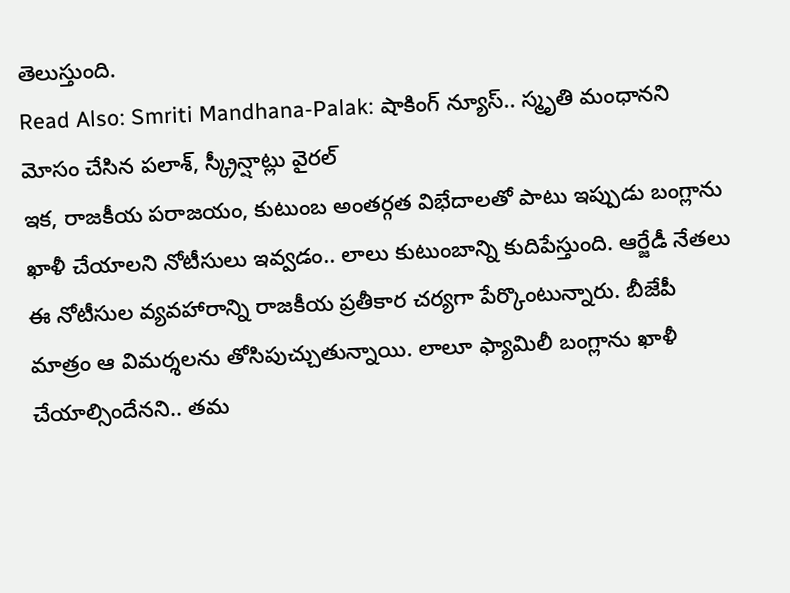తెలుస్తుంది.
Read Also: Smriti Mandhana-Palak: షాకింగ్ న్యూస్.. స్మృతి మంధానని మోసం చేసిన పలాశ్, స్క్రీన్షాట్లు వైరల్
ఇక, రాజకీయ పరాజయం, కుటుంబ అంతర్గత విభేదాలతో పాటు ఇప్పుడు బంగ్లాను ఖాళీ చేయాలని నోటీసులు ఇవ్వడం.. లాలు కుటుంబాన్ని కుదిపేస్తుంది. ఆర్జేడీ నేతలు ఈ నోటీసుల వ్యవహారాన్ని రాజకీయ ప్రతీకార చర్యగా పేర్కొంటున్నారు. బీజేపీ మాత్రం ఆ విమర్శలను తోసిపుచ్చుతున్నాయి. లాలూ ఫ్యామిలీ బంగ్లాను ఖాళీ చేయాల్సిందేనని.. తమ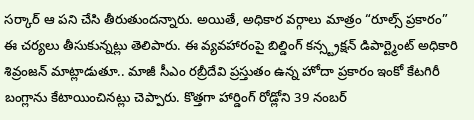సర్కార్ ఆ పని చేసి తీరుతుందన్నారు. అయితే, అధికార వర్గాలు మాత్రం “రూల్స్ ప్రకారం” ఈ చర్యలు తీసుకున్నట్లు తెలిపారు. ఈ వ్యవహారంపై బిల్డింగ్ కన్స్ట్రక్షన్ డిపార్ట్మెంట్ అధికారి శివ్రంజన్ మాట్లాడుతూ.. మాజీ సీఎం రబ్రీదేవి ప్రస్తుతం ఉన్న హోదా ప్రకారం ఇంకో కేటగిరీ బంగ్లాను కేటాయించినట్లు చెప్పారు. కొత్తగా హార్డింగ్ రోడ్లోని 39 నంబర్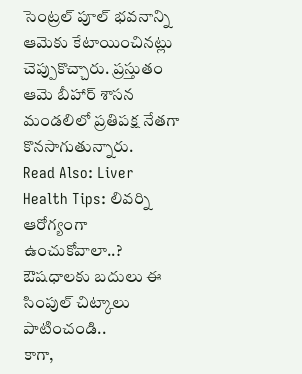సెంట్రల్ పూల్ భవనాన్ని ఆమెకు కేటాయించినట్లు చెప్పుకొచ్చారు. ప్రస్తుతం ఆమె బీహార్ శాసన మండలిలో ప్రతిపక్ష నేతగా కొనసాగుతున్నారు.
Read Also: Liver Health Tips: లివర్ని ఆరోగ్యంగా ఉంచుకోవాలా..? ఔషధాలకు బదులు ఈ సింపుల్ చిట్కాలు పాటించండి..
కాగా,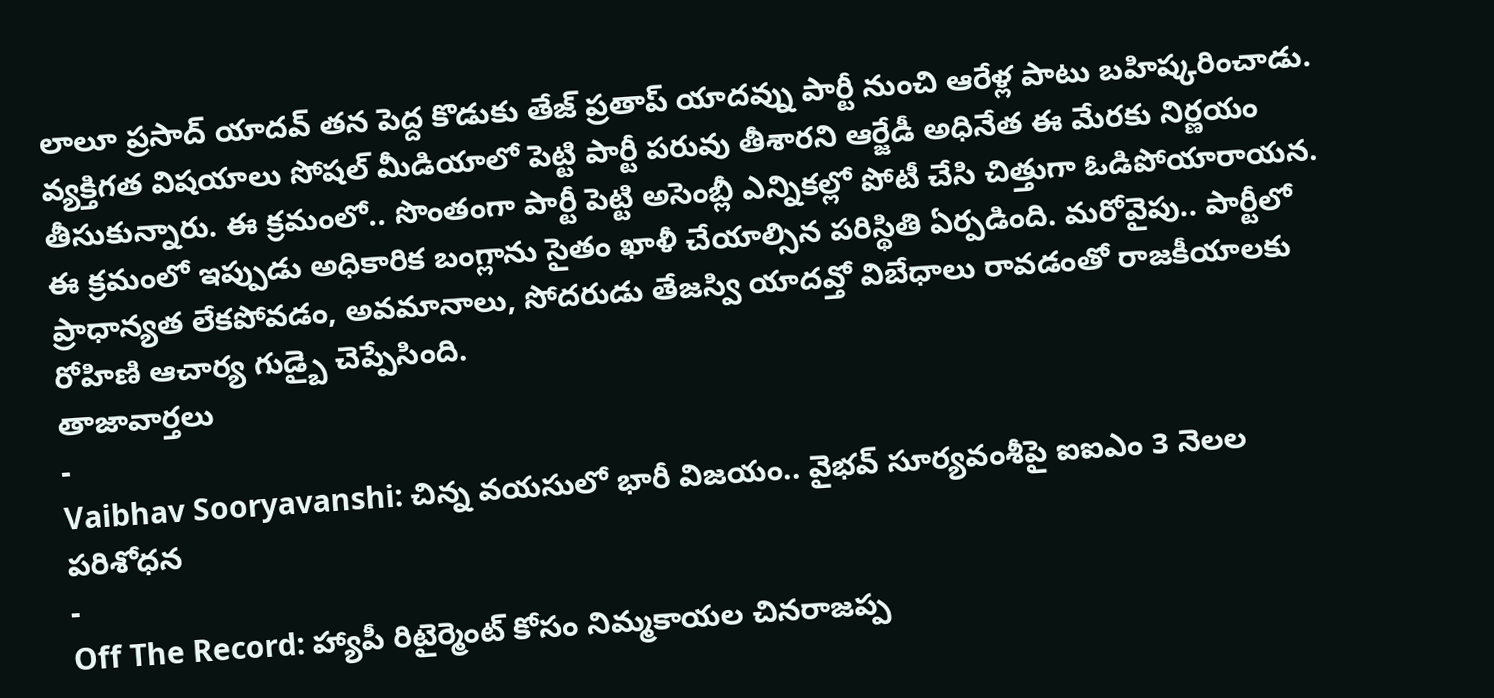లాలూ ప్రసాద్ యాదవ్ తన పెద్ద కొడుకు తేజ్ ప్రతాప్ యాదవ్ను పార్టీ నుంచి ఆరేళ్ల పాటు బహిష్కరించాడు. వ్యక్తిగత విషయాలు సోషల్ మీడియాలో పెట్టి పార్టీ పరువు తీశారని ఆర్జేడీ అధినేత ఈ మేరకు నిర్ణయం తీసుకున్నారు. ఈ క్రమంలో.. సొంతంగా పార్టీ పెట్టి అసెంబ్లీ ఎన్నికల్లో పోటీ చేసి చిత్తుగా ఓడిపోయారాయన. ఈ క్రమంలో ఇప్పుడు అధికారిక బంగ్లాను సైతం ఖాళీ చేయాల్సిన పరిస్థితి ఏర్పడింది. మరోవైపు.. పార్టీలో ప్రాధాన్యత లేకపోవడం, అవమానాలు, సోదరుడు తేజస్వి యాదవ్తో విబేధాలు రావడంతో రాజకీయాలకు రోహిణి ఆచార్య గుడ్బై చెప్పేసింది.
తాజావార్తలు
-
Vaibhav Sooryavanshi: చిన్న వయసులో భారీ విజయం.. వైభవ్ సూర్యవంశీపై ఐఐఎం 3 నెలల పరిశోధన
-
Off The Record: హ్యాపీ రిటైర్మెంట్ కోసం నిమ్మకాయల చినరాజప్ప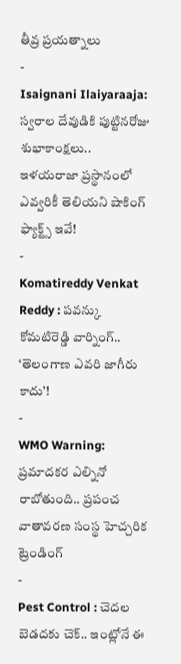తీవ్ర ప్రయత్నాలు
-
Isaignani Ilaiyaraaja: స్వరాల దేవుడికి పుట్టినరోజు శుభాకాంక్షలు.. ఇళయరాజా ప్రస్థానంలో ఎవ్వరికీ తెలియని షాకింగ్ ఫ్యాక్ట్స్ ఇవే!
-
Komatireddy Venkat Reddy : పవన్కు కోమటిరెడ్డి వార్నింగ్.. ‘తెలంగాణ ఎవరి జాగీరు కాదు’!
-
WMO Warning: ప్రమాదకర ఎల్నినో రాబోతుంది.. ప్రపంచ వాతావరణ సంస్థ హెచ్చరిక
ట్రెండింగ్
-
Pest Control : చెదల బెడదకు చెక్.. ఇంట్లోనే ఈ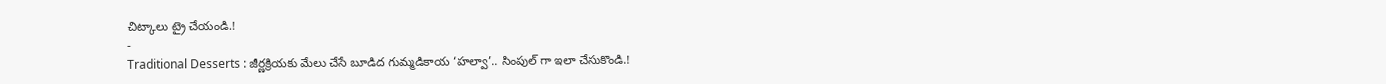చిట్కాలు ట్రై చేయండి.!
-
Traditional Desserts : జీర్ణక్రియకు మేలు చేసే బూడిద గుమ్మడికాయ ‘హల్వా’.. సింపుల్ గా ఇలా చేసుకొండి.!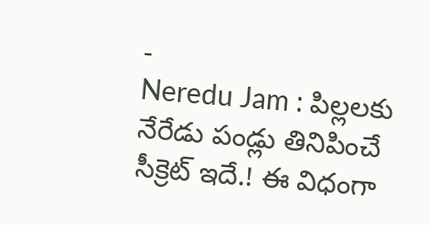-
Neredu Jam : పిల్లలకు నేరేడు పండ్లు తినిపించే సీక్రెట్ ఇదే.! ఈ విధంగా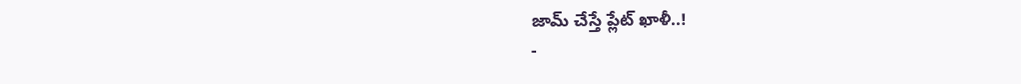జామ్ చేస్తే ప్లేట్ ఖాళీ..!
-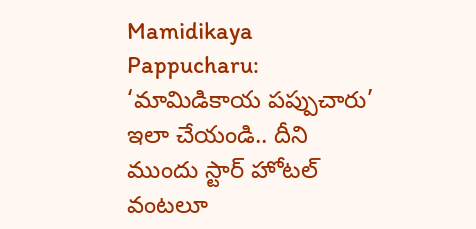Mamidikaya Pappucharu: ‘మామిడికాయ పప్పుచారు’ ఇలా చేయండి.. దీని ముందు స్టార్ హోటల్ వంటలూ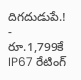దిగదుడుపే.!
-
రూ.1,799కే IP67 రేటింగ్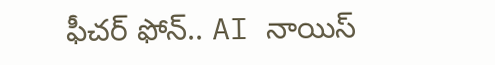ఫీచర్ ఫోన్.. AI నాయిస్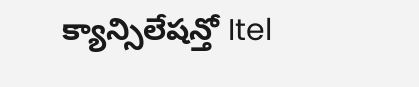క్యాన్సిలేషన్తో Itel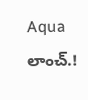Aqua లాంచ్.!